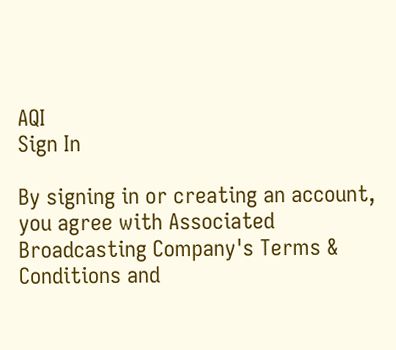AQI
Sign In

By signing in or creating an account, you agree with Associated Broadcasting Company's Terms & Conditions and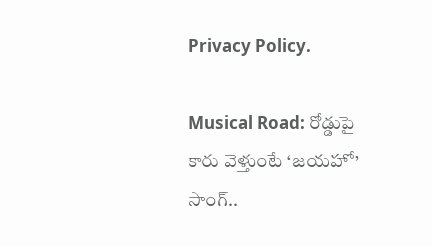Privacy Policy.

Musical Road: రోడ్డుపై కారు వెళ్తుంటే ‘జయహో’ సాంగ్..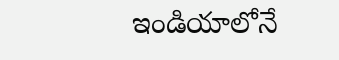ఇండియాలోనే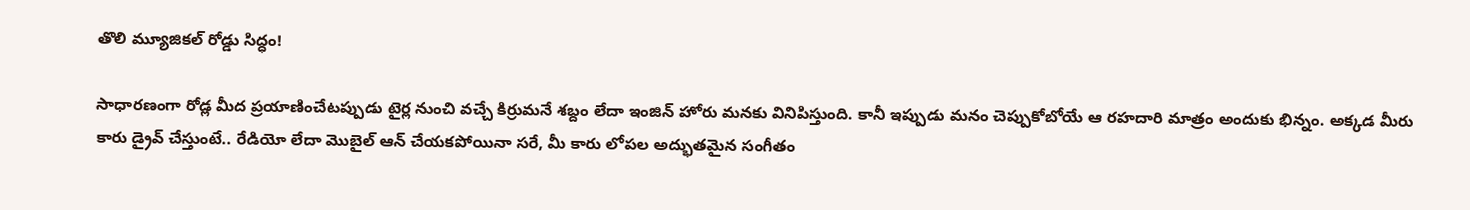తొలి మ్యూజికల్ రోడ్డు సిద్ధం!

సాధారణంగా రోడ్ల మీద ప్రయాణించేటప్పుడు టైర్ల నుంచి వచ్చే కిర్రుమనే శబ్దం లేదా ఇంజిన్ హోరు మనకు వినిపిస్తుంది. కానీ ఇప్పుడు మనం చెప్పుకోబోయే ఆ రహదారి మాత్రం అందుకు భిన్నం. అక్కడ మీరు కారు డ్రైవ్ చేస్తుంటే.. రేడియో లేదా మొబైల్ ఆన్ చేయకపోయినా సరే, మీ కారు లోపల అద్భుతమైన సంగీతం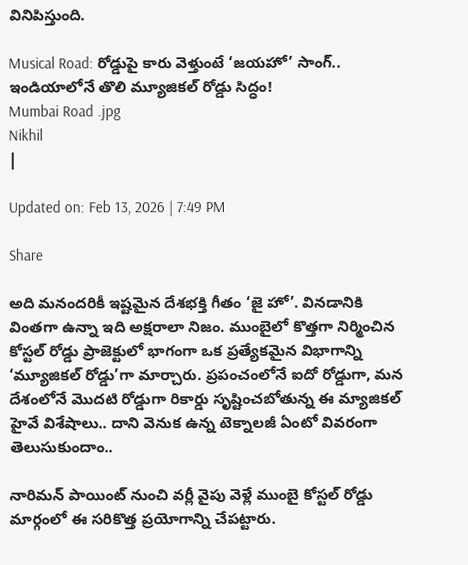వినిపిస్తుంది.

Musical Road: రోడ్డుపై కారు వెళ్తుంటే ‘జయహో’ సాంగ్.. ఇండియాలోనే తొలి మ్యూజికల్ రోడ్డు సిద్ధం!
Mumbai Road .jpg
Nikhil
|

Updated on: Feb 13, 2026 | 7:49 PM

Share

అది మనందరికీ ఇష్టమైన దేశభక్తి గీతం ‘జై హో’. వినడానికి వింతగా ఉన్నా ఇది అక్షరాలా నిజం. ముంబైలో కొత్తగా నిర్మించిన కోస్టల్ రోడ్డు ప్రాజెక్టులో భాగంగా ఒక ప్రత్యేకమైన విభాగాన్ని ‘మ్యూజికల్ రోడ్డు’గా మార్చారు. ప్రపంచంలోనే ఐదో రోడ్డుగా, మన దేశంలోనే మొదటి రోడ్డుగా రికార్డు సృష్టించబోతున్న ఈ మ్యాజికల్ హైవే విశేషాలు.. దాని వెనుక ఉన్న టెక్నాలజీ ఏంటో వివరంగా తెలుసుకుందాం..

నారిమన్ పాయింట్ నుంచి వర్లీ వైపు వెళ్లే ముంబై కోస్టల్ రోడ్డు మార్గంలో ఈ సరికొత్త ప్రయోగాన్ని చేపట్టారు.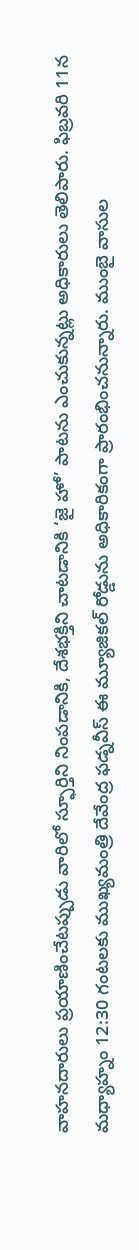వాహనదారులు ప్రయాణించేటప్పుడు వారిలో స్ఫూర్తిని నింపడానికి, దేశభక్తిని చాటడానికి ‘జై హో’ పాటను ఎంచుకున్నట్లు అధికారులు తెలిపారు. ఫిబ్రవరి 11న మధ్యాహ్నం 12:30 గంటలకు ముఖ్యమంత్రి దేవేంద్ర ఫడ్నవీస్ ఈ మ్యూజికల్ రోడ్డును అధికారికంగా ప్రారంభించనున్నారు. ముంబై వాసుల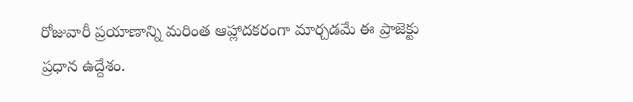రోజువారీ ప్రయాణాన్ని మరింత ఆహ్లాదకరంగా మార్చడమే ఈ ప్రాజెక్టు ప్రధాన ఉద్దేశం.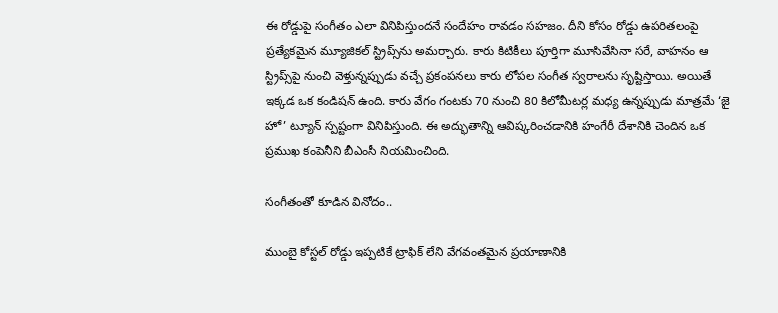ఈ రోడ్డుపై సంగీతం ఎలా వినిపిస్తుందనే సందేహం రావడం సహజం. దీని కోసం రోడ్డు ఉపరితలంపై ప్రత్యేకమైన మ్యూజికల్ స్ట్రిప్స్‌ను అమర్చారు. కారు కిటికీలు పూర్తిగా మూసివేసినా సరే, వాహనం ఆ స్ట్రిప్స్‌పై నుంచి వెళ్తున్నప్పుడు వచ్చే ప్రకంపనలు కారు లోపల సంగీత స్వరాలను సృష్టిస్తాయి. అయితే ఇక్కడ ఒక కండిషన్ ఉంది. కారు వేగం గంటకు 70 నుంచి 80 కిలోమీటర్ల మధ్య ఉన్నప్పుడు మాత్రమే ‘జై హో’ ట్యూన్ స్పష్టంగా వినిపిస్తుంది. ఈ అద్భుతాన్ని ఆవిష్కరించడానికి హంగేరీ దేశానికి చెందిన ఒక ప్రముఖ కంపెనీని బీఎంసీ నియమించింది.

సంగీతంతో కూడిన వినోదం..

ముంబై కోస్టల్ రోడ్డు ఇప్పటికే ట్రాఫిక్ లేని వేగవంతమైన ప్రయాణానికి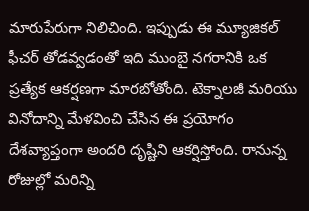మారుపేరుగా నిలిచింది. ఇప్పుడు ఈ మ్యూజికల్ ఫీచర్ తోడవ్వడంతో ఇది ముంబై నగరానికి ఒక ప్రత్యేక ఆకర్షణగా మారబోతోంది. టెక్నాలజీ మరియు వినోదాన్ని మేళవించి చేసిన ఈ ప్రయోగం దేశవ్యాప్తంగా అందరి దృష్టిని ఆకర్షిస్తోంది. రానున్న రోజుల్లో మరిన్ని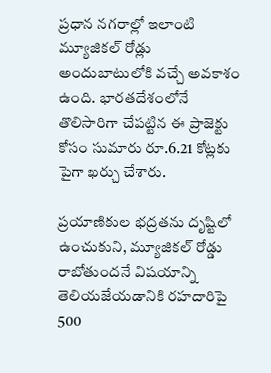ప్రధాన నగరాల్లో ఇలాంటి మ్యూజికల్ రోడ్లు అందుబాటులోకి వచ్చే అవకాశం ఉంది. భారతదేశంలోనే తొలిసారిగా చేపట్టిన ఈ ప్రాజెక్టు కోసం సుమారు రూ.6.21 కోట్లకు పైగా ఖర్చు చేశారు.

ప్రయాణికుల భద్రతను దృష్టిలో ఉంచుకుని, మ్యూజికల్ రోడ్డు రాబోతుందనే విషయాన్ని తెలియజేయడానికి రహదారిపై 500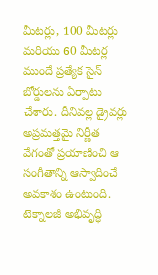మీటర్లు, 100 మీటర్లు మరియు 60 మీటర్ల ముందే ప్రత్యేక సైన్ బోర్డులను ఏర్పాటు చేశారు. దీనివల్ల డ్రైవర్లు అప్రమత్తమై నిర్ణీత వేగంతో ప్రయాణించి ఆ సంగీతాన్ని ఆస్వాదించే అవకాశం ఉంటుంది. టెక్నాలజీ అభివృద్ధి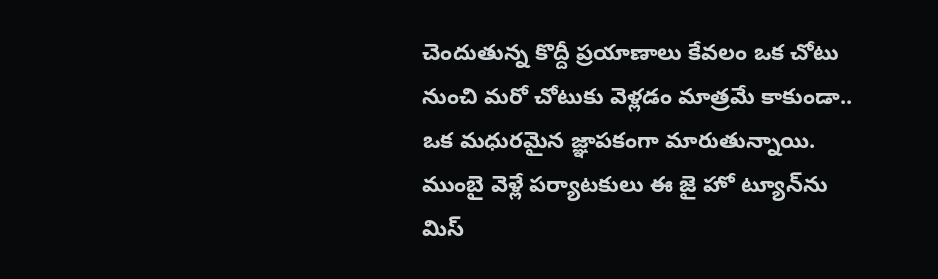చెందుతున్న కొద్దీ ప్రయాణాలు కేవలం ఒక చోటు నుంచి మరో చోటుకు వెళ్లడం మాత్రమే కాకుండా.. ఒక మధురమైన జ్ఞాపకంగా మారుతున్నాయి. ముంబై వెళ్లే పర్యాటకులు ఈ జై హో ట్యూన్‌ను మిస్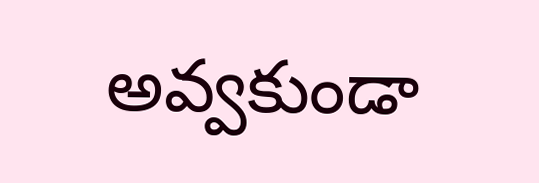అవ్వకుండా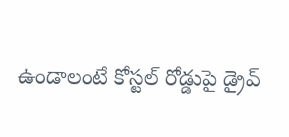ఉండాలంటే కోస్టల్ రోడ్డుపై డ్రైవ్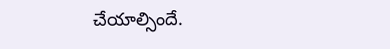చేయాల్సిందే.